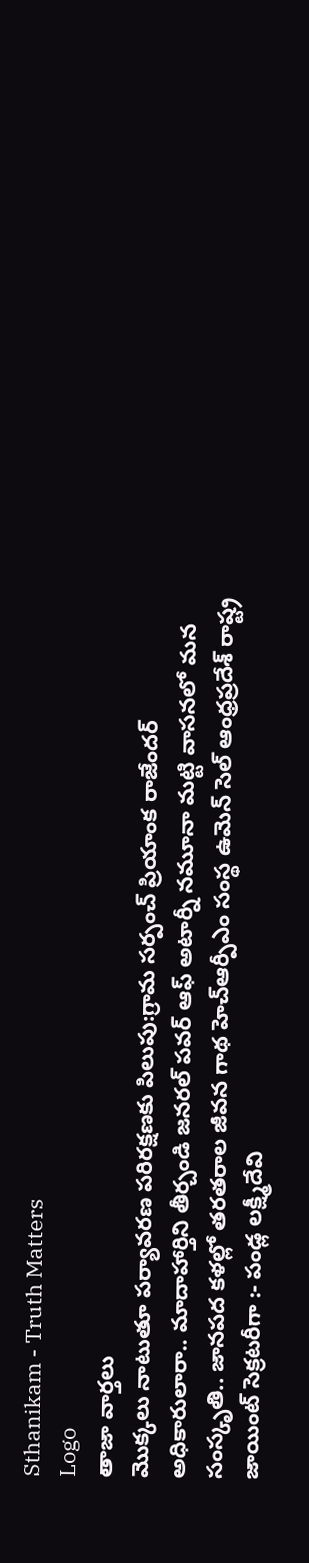Sthanikam - Truth Matters
Logo
తాజా వార్తలు
మొక్కలు నాటుతూ పర్యావరణ పరిరక్షణకు పిలుపు:గ్రామ సర్పంచ్ ప్రియాంక రాజేందర్ అధికారులారా.. మాదాహార్తిని తీర్చండి జనరల్ పవర్ ఆఫ్ అటార్నీ నమూనా మట్టి వాసనలో మన సంస్కృతి.. జానపద కళల్లో తరతరాల జీవన గాథ హెచ్ఆర్పీఎం సంస్థ ఉమెన్ సెల్ ఆంధ్రప్రదేశ్ రాష్ట్ర జాయింట్ సెక్రటరీగా :- పండ్ల లక్ష్మీదేవి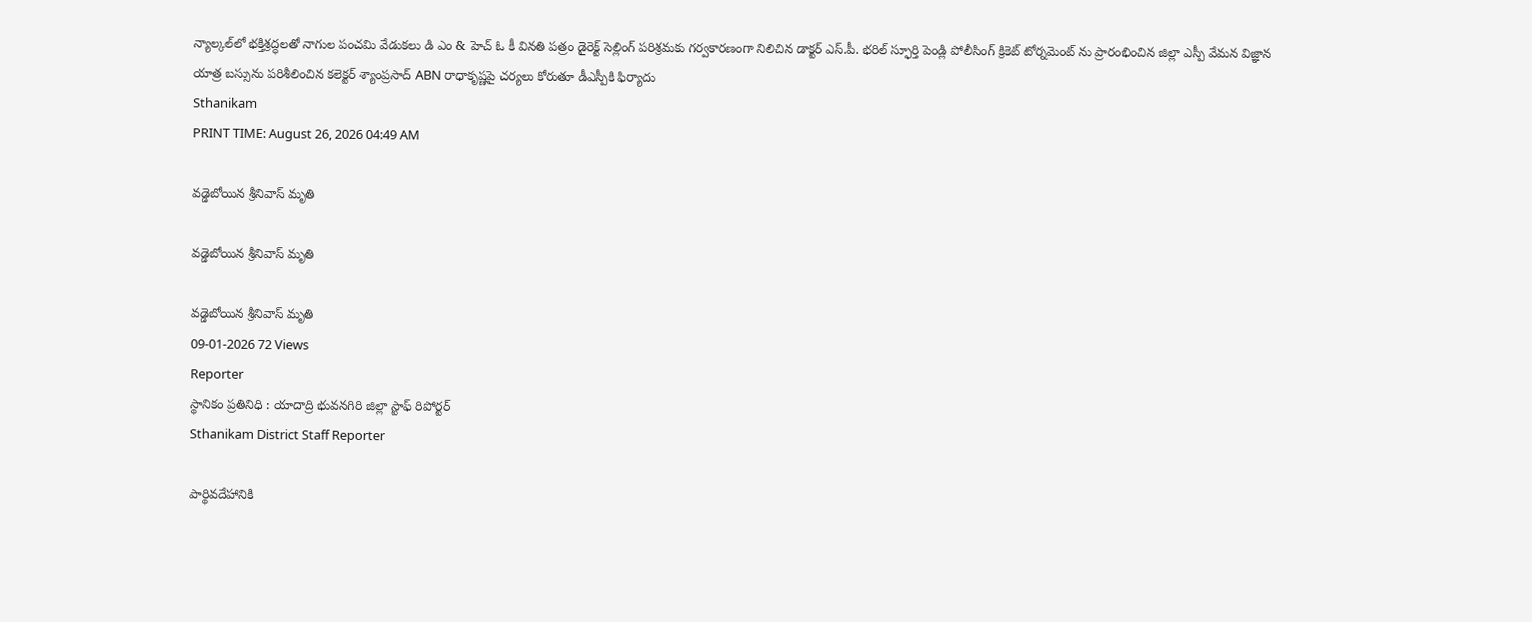న్యాల్కల్‌లో భక్తిశ్రద్ధలతో నాగుల పంచమి వేడుకలు డి ఎం & హెచ్ ఓ కీ వినతి పత్రం డైరెక్ట్ సెల్లింగ్ పరిశ్రమకు గర్వకారణంగా నిలిచిన డాక్టర్ ఎస్.పీ. భరిల్ స్ఫూర్తి పెండ్లి పోలీసింగ్ క్రికెట్ టోర్నమెంట్ ను ప్రారంభించిన జిల్లా ఎస్పీ వేమన విజ్ఞాన యాత్ర బస్సును పరిశీలించిన కలెక్టర్ శ్యాంప్రసాద్ ABN రాధాకృష్ణపై చర్యలు కోరుతూ డీఎస్పీకి ఫిర్యాదు
Sthanikam
PRINT TIME: August 26, 2026 04:49 AM

వడ్డెబోయిన శ్రీనివాస్ మృతి

వడ్డెబోయిన శ్రీనివాస్ మృతి

వడ్డెబోయిన శ్రీనివాస్ మృతి
09-01-2026 72 Views
Reporter
స్థానికం ప్రతినిధి : యాదాద్రి భువనగిరి జిల్లా స్టాఫ్ రిపోర్టర్
Sthanikam District Staff Reporter

పార్థివదేహానికి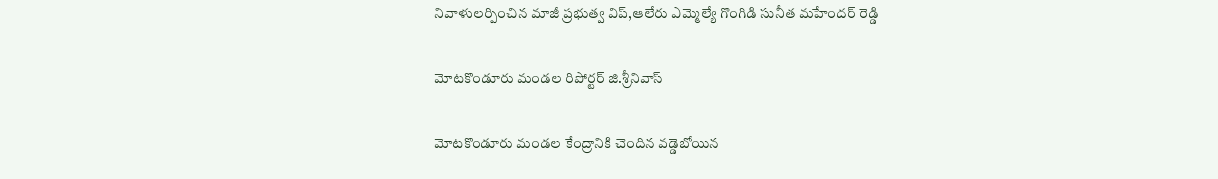నివాళులర్పించిన మాజీ ప్రభుత్వ విప్,ఆలేరు ఎమ్మెల్యే గొంగిడి సునీత మహేందర్ రెడ్డి

మోటకొండూరు మండల రిపోర్టర్ జి.శ్రీనివాస్

మోటకొండూరు మండల కేంద్రానికి చెందిన వడ్డెబోయిన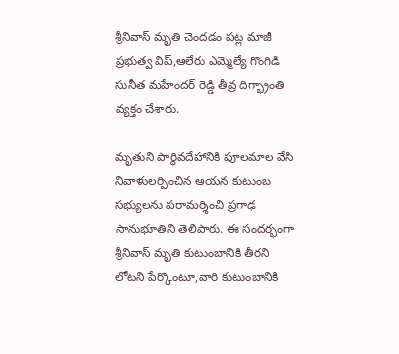శ్రీనివాస్ మృతి చెందడం పట్ల మాజీ ప్రభుత్వ విప్‌,ఆలేరు ఎమ్మెల్యే గొంగిడి సునీత మహేందర్ రెడ్డి తీవ్ర దిగ్భ్రాంతి వ్యక్తం చేశారు.

మృతుని పార్థివదేహానికి పూలమాల వేసి నివాళులర్పించిన ఆయన కుటుంబ సభ్యులను పరామర్శించి ప్రగాఢ సానుభూతిని తెలిపారు. ఈ సందర్భంగా శ్రీనివాస్ మృతి కుటుంబానికి తీరని లోటని పేర్కొంటూ,వారి కుటుంబానికి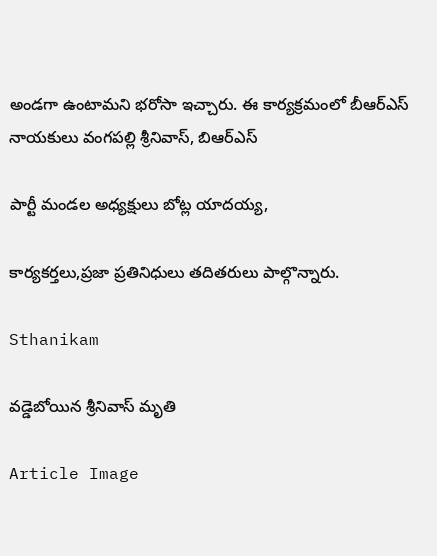అండగా ఉంటామని భరోసా ఇచ్చారు. ఈ కార్యక్రమంలో బీఆర్‌ఎస్‌ నాయకులు వంగపల్లి శ్రీనివాస్, బిఆర్ఎస్

పార్టీ మండల అధ్యక్షులు బోట్ల యాదయ్య,

కార్యకర్తలు,ప్రజా ప్రతినిధులు తదితరులు పాల్గొన్నారు.

Sthanikam

వడ్డెబోయిన శ్రీనివాస్ మృతి

Article Image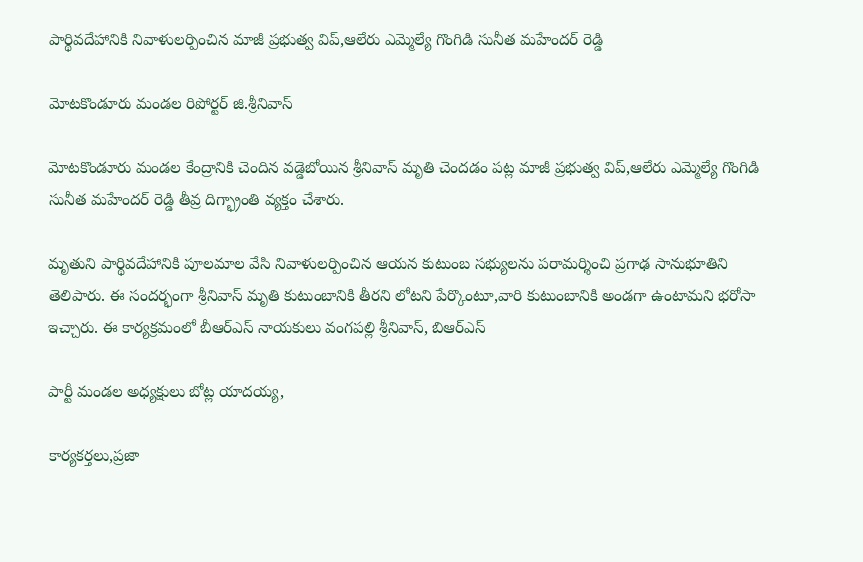పార్థివదేహానికి నివాళులర్పించిన మాజీ ప్రభుత్వ విప్,ఆలేరు ఎమ్మెల్యే గొంగిడి సునీత మహేందర్ రెడ్డి

మోటకొండూరు మండల రిపోర్టర్ జి.శ్రీనివాస్

మోటకొండూరు మండల కేంద్రానికి చెందిన వడ్డెబోయిన శ్రీనివాస్ మృతి చెందడం పట్ల మాజీ ప్రభుత్వ విప్‌,ఆలేరు ఎమ్మెల్యే గొంగిడి సునీత మహేందర్ రెడ్డి తీవ్ర దిగ్భ్రాంతి వ్యక్తం చేశారు.

మృతుని పార్థివదేహానికి పూలమాల వేసి నివాళులర్పించిన ఆయన కుటుంబ సభ్యులను పరామర్శించి ప్రగాఢ సానుభూతిని తెలిపారు. ఈ సందర్భంగా శ్రీనివాస్ మృతి కుటుంబానికి తీరని లోటని పేర్కొంటూ,వారి కుటుంబానికి అండగా ఉంటామని భరోసా ఇచ్చారు. ఈ కార్యక్రమంలో బీఆర్‌ఎస్‌ నాయకులు వంగపల్లి శ్రీనివాస్, బిఆర్ఎస్

పార్టీ మండల అధ్యక్షులు బోట్ల యాదయ్య,

కార్యకర్తలు,ప్రజా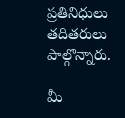ప్రతినిధులు తదితరులు పాల్గొన్నారు.

మీ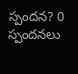స్పందన? 0 స్పందనలు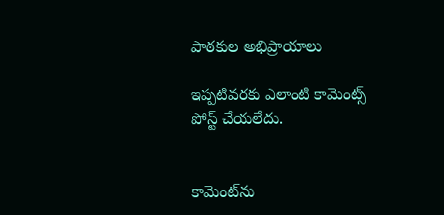పాఠకుల అభిప్రాయాలు

ఇప్పటివరకు ఎలాంటి కామెంట్స్ పోస్ట్ చేయలేదు.


కామెంట్‌ను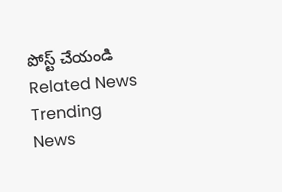పోస్ట్ చేయండి
Related News
Trending News